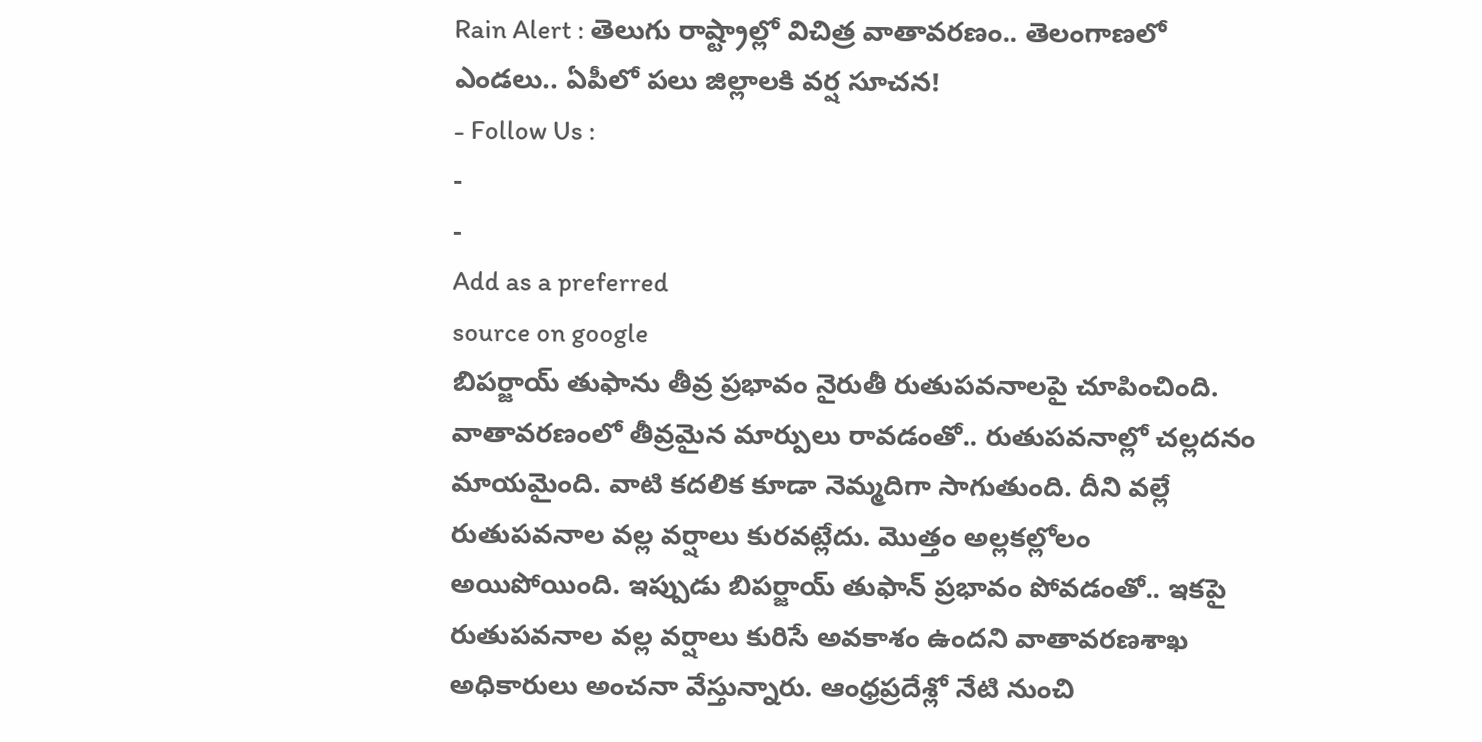Rain Alert : తెలుగు రాష్ట్రాల్లో విచిత్ర వాతావరణం.. తెలంగాణలో ఎండలు.. ఏపీలో పలు జిల్లాలకి వర్ష సూచన!
- Follow Us :
-
-
Add as a preferred
source on google
బిపర్జాయ్ తుఫాను తీవ్ర ప్రభావం నైరుతీ రుతుపవనాలపై చూపించింది. వాతావరణంలో తీవ్రమైన మార్పులు రావడంతో.. రుతుపవనాల్లో చల్లదనం మాయమైంది. వాటి కదలిక కూడా నెమ్మదిగా సాగుతుంది. దీని వల్లే రుతుపవనాల వల్ల వర్షాలు కురవట్లేదు. మొత్తం అల్లకల్లోలం అయిపోయింది. ఇప్పుడు బిపర్జాయ్ తుఫాన్ ప్రభావం పోవడంతో.. ఇకపై రుతుపవనాల వల్ల వర్షాలు కురిసే అవకాశం ఉందని వాతావరణశాఖ అధికారులు అంచనా వేస్తున్నారు. ఆంధ్రప్రదేశ్లో నేటి నుంచి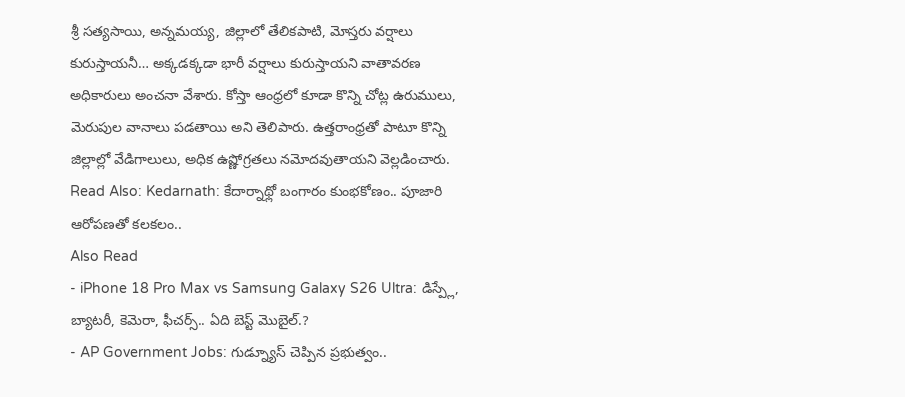శ్రీ సత్యసాయి, అన్నమయ్య, జిల్లాలో తేలికపాటి, మోస్తరు వర్షాలు కురుస్తాయనీ… అక్కడక్కడా భారీ వర్షాలు కురుస్తాయని వాతావరణ అధికారులు అంచనా వేశారు. కోస్తా ఆంధ్రలో కూడా కొన్ని చోట్ల ఉరుములు, మెరుపుల వానాలు పడతాయి అని తెలిపారు. ఉత్తరాంధ్రతో పాటూ కొన్ని జిల్లాల్లో వేడిగాలులు, అధిక ఉష్ణోగ్రతలు నమోదవుతాయని వెల్లడించారు.
Read Also: Kedarnath: కేదార్నాథ్లో బంగారం కుంభకోణం.. పూజారి ఆరోపణతో కలకలం..
Also Read
- iPhone 18 Pro Max vs Samsung Galaxy S26 Ultra: డిస్ప్లే, బ్యాటరీ, కెమెరా, ఫీచర్స్.. ఏది బెస్ట్ మొబైల్.?
- AP Government Jobs: గుడ్న్యూస్ చెప్పిన ప్రభుత్వం..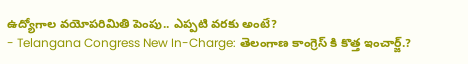ఉద్యోగాల వయోపరిమితి పెంపు.. ఎప్పటి వరకు అంటే?
- Telangana Congress New In-Charge: తెలంగాణ కాంగ్రెస్ కి కొత్త ఇంచార్జ్.?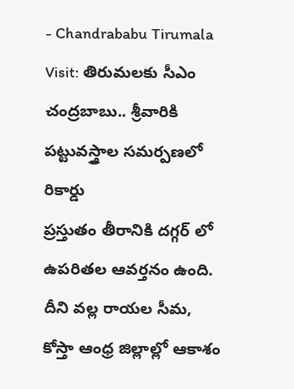- Chandrababu Tirumala Visit: తిరుమలకు సీఎం చంద్రబాబు.. శ్రీవారికి పట్టువస్త్రాల సమర్పణలో రికార్డు
ప్రస్తుతం తీరానికి దగ్గర్ లో ఉపరితల ఆవర్తనం ఉంది. దీని వల్ల రాయల సీమ, కోస్తా ఆంధ్ర జిల్లాల్లో ఆకాశం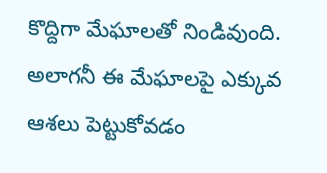కొద్దిగా మేఘాలతో నిండివుంది. అలాగనీ ఈ మేఘాలపై ఎక్కువ ఆశలు పెట్టుకోవడం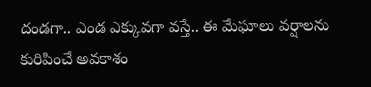దండగా.. ఎండ ఎక్కువగా వస్తే.. ఈ మేఘాలు వర్షాలను కురిపించే అవకాశం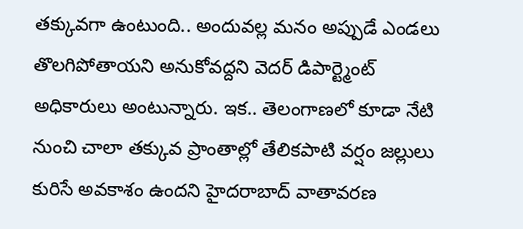తక్కువగా ఉంటుంది.. అందువల్ల మనం అప్పుడే ఎండలు తొలగిపోతాయని అనుకోవద్దని వెదర్ డిపార్ట్మెంట్ అధికారులు అంటున్నారు. ఇక.. తెలంగాణలో కూడా నేటి నుంచి చాలా తక్కువ ప్రాంతాల్లో తేలికపాటి వర్షం జల్లులు కురిసే అవకాశం ఉందని హైదరాబాద్ వాతావరణ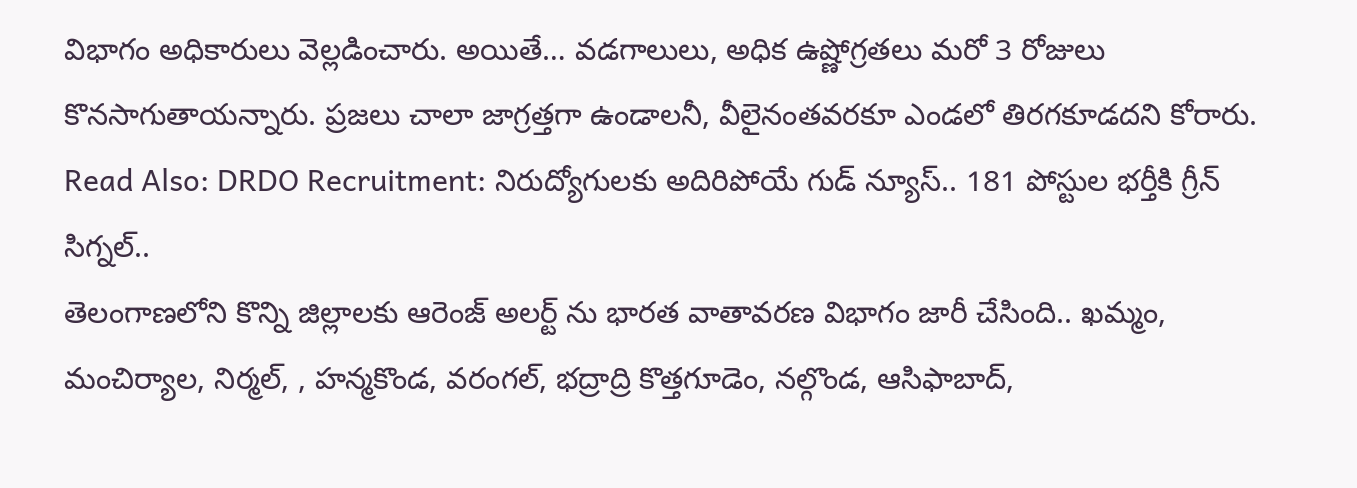విభాగం అధికారులు వెల్లడించారు. అయితే… వడగాలులు, అధిక ఉష్ణోగ్రతలు మరో 3 రోజులు కొనసాగుతాయన్నారు. ప్రజలు చాలా జాగ్రత్తగా ఉండాలనీ, వీలైనంతవరకూ ఎండలో తిరగకూడదని కోరారు.
Read Also: DRDO Recruitment: నిరుద్యోగులకు అదిరిపోయే గుడ్ న్యూస్.. 181 పోస్టుల భర్తీకి గ్రీన్ సిగ్నల్..
తెలంగాణలోని కొన్ని జిల్లాలకు ఆరెంజ్ అలర్ట్ ను భారత వాతావరణ విభాగం జారీ చేసింది.. ఖమ్మం, మంచిర్యాల, నిర్మల్, , హన్మకొండ, వరంగల్, భద్రాద్రి కొత్తగూడెం, నల్గొండ, ఆసిఫాబాద్,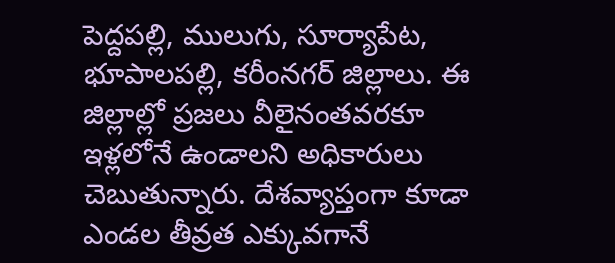పెద్దపల్లి, ములుగు, సూర్యాపేట, భూపాలపల్లి, కరీంనగర్ జిల్లాలు. ఈ జిల్లాల్లో ప్రజలు వీలైనంతవరకూ ఇళ్లలోనే ఉండాలని అధికారులు చెబుతున్నారు. దేశవ్యాప్తంగా కూడా ఎండల తీవ్రత ఎక్కువగానే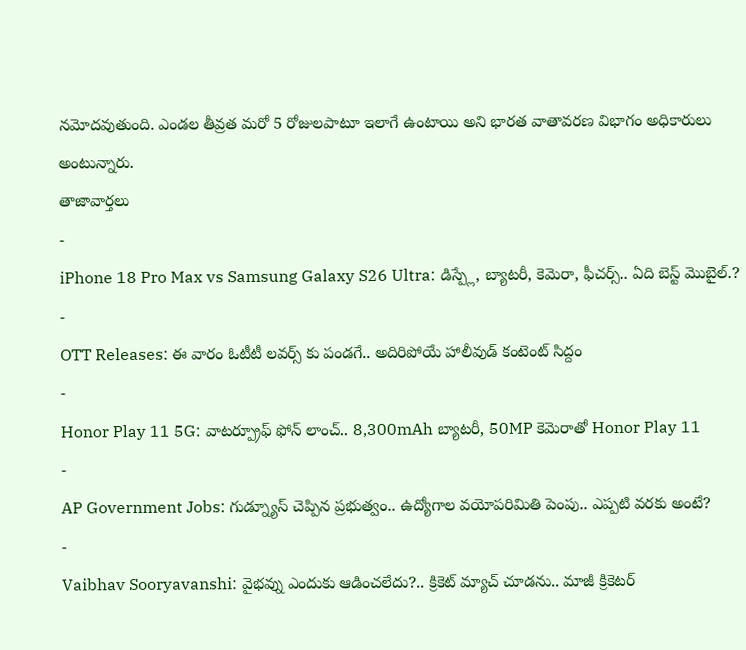నమోదవుతుంది. ఎండల తీవ్రత మరో 5 రోజులపాటూ ఇలాగే ఉంటాయి అని భారత వాతావరణ విభాగం అధికారులు అంటున్నారు.
తాజావార్తలు
-
iPhone 18 Pro Max vs Samsung Galaxy S26 Ultra: డిస్ప్లే, బ్యాటరీ, కెమెరా, ఫీచర్స్.. ఏది బెస్ట్ మొబైల్.?
-
OTT Releases: ఈ వారం ఓటీటీ లవర్స్ కు పండగే.. అదిరిపోయే హాలీవుడ్ కంటెంట్ సిద్దం
-
Honor Play 11 5G: వాటర్ప్రూఫ్ ఫోన్ లాంచ్.. 8,300mAh బ్యాటరీ, 50MP కెమెరాతో Honor Play 11
-
AP Government Jobs: గుడ్న్యూస్ చెప్పిన ప్రభుత్వం.. ఉద్యోగాల వయోపరిమితి పెంపు.. ఎప్పటి వరకు అంటే?
-
Vaibhav Sooryavanshi: వైభవ్ను ఎందుకు ఆడించలేదు?.. క్రికెట్ మ్యాచ్ చూడను.. మాజీ క్రికెటర్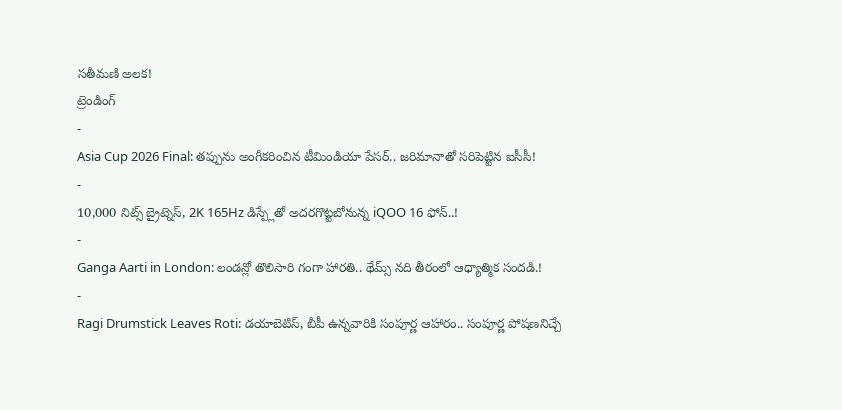సతీమణి అలక!
ట్రెండింగ్
-
Asia Cup 2026 Final: తప్పును అంగీకరించిన టీమిండియా పేసర్.. జరిమానాతో సరిపెట్టిన ఐసీసీ!
-
10,000 నిట్స్ బ్రైట్నెస్, 2K 165Hz డిస్ప్లేతో అదరగొట్టబోనున్న iQOO 16 ఫోన్..!
-
Ganga Aarti in London: లండన్లో తొలిసారి గంగా హారతి.. థేమ్స్ నది తీరంలో ఆధ్యాత్మిక సందడి.!
-
Ragi Drumstick Leaves Roti: డయాబెటిస్, బీపీ ఉన్నవారికి సంపూర్ణ ఆహారం.. సంపూర్ణ పోషణనిచ్చే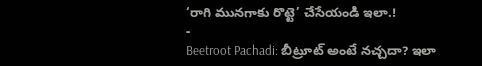‘రాగి మునగాకు రొట్టె’ చేసేయండి ఇలా.!
-
Beetroot Pachadi: బీట్రూట్ అంటే నచ్చదా? ఇలా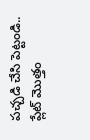పచ్చడి చేసి పెట్టండి.. ప్లేట్ మొత్తం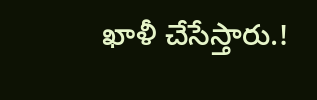ఖాళీ చేసేస్తారు.!